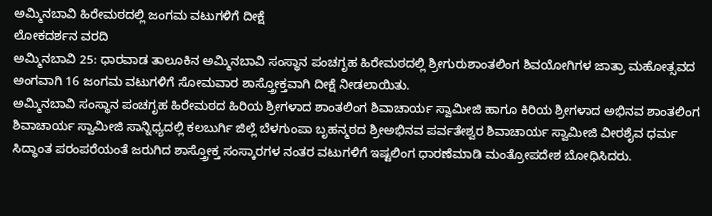ಅಮ್ಮಿನಬಾವಿ ಹಿರೇಮಠದಲ್ಲಿ ಜಂಗಮ ವಟುಗಳಿಗೆ ದೀಕ್ಷೆ
ಲೋಕದರ್ಶನ ವರದಿ
ಅಮ್ಮಿನಬಾವಿ 25: ಧಾರವಾಡ ತಾಲೂಕಿನ ಅಮ್ಮಿನಬಾವಿ ಸಂಸ್ಥಾನ ಪಂಚಗೃಹ ಹಿರೇಮಠದಲ್ಲಿ ಶ್ರೀಗುರುಶಾಂತಲಿಂಗ ಶಿವಯೋಗಿಗಳ ಜಾತ್ರಾ ಮಹೋತ್ಸವದ ಅಂಗವಾಗಿ 16 ಜಂಗಮ ವಟುಗಳಿಗೆ ಸೋಮವಾರ ಶಾಸ್ತ್ರೋಕ್ತವಾಗಿ ದೀಕ್ಷೆ ನೀಡಲಾಯಿತು.
ಅಮ್ಮಿನಬಾವಿ ಸಂಸ್ಥಾನ ಪಂಚಗೃಹ ಹಿರೇಮಠದ ಹಿರಿಯ ಶ್ರೀಗಳಾದ ಶಾಂತಲಿಂಗ ಶಿವಾಚಾರ್ಯ ಸ್ವಾಮೀಜಿ ಹಾಗೂ ಕಿರಿಯ ಶ್ರೀಗಳಾದ ಅಭಿನವ ಶಾಂತಲಿಂಗ ಶಿವಾಚಾರ್ಯ ಸ್ವಾಮೀಜಿ ಸಾನ್ನಿಧ್ಯದಲ್ಲಿ ಕಲಬುರ್ಗಿ ಜಿಲ್ಲೆ ಬೆಳಗುಂಪಾ ಬೃಹನ್ಮಠದ ಶ್ರೀಅಭಿನವ ಪರ್ವತೇಶ್ವರ ಶಿವಾಚಾರ್ಯ ಸ್ವಾಮೀಜಿ ವೀರಶೈವ ಧರ್ಮ ಸಿದ್ಧಾಂತ ಪರಂಪರೆಯಂತೆ ಜರುಗಿದ ಶಾಸ್ತ್ರೋಕ್ತ ಸಂಸ್ಕಾರಗಳ ನಂತರ ವಟುಗಳಿಗೆ ಇಷ್ಟಲಿಂಗ ಧಾರಣೆಮಾಡಿ ಮಂತ್ರೋಪದೇಶ ಬೋಧಿಸಿದರು.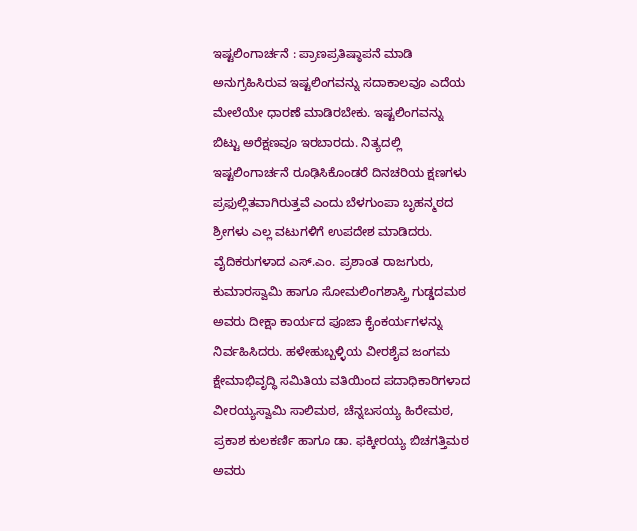ಇಷ್ಟಲಿಂಗಾರ್ಚನೆ : ಪ್ರಾಣಪ್ರತಿಷ್ಠಾಪನೆ ಮಾಡಿ ಅನುಗ್ರಹಿಸಿರುವ ಇಷ್ಟಲಿಂಗವನ್ನು ಸದಾಕಾಲವೂ ಎದೆಯ ಮೇಲೆಯೇ ಧಾರಣೆ ಮಾಡಿರಬೇಕು. ಇಷ್ಟಲಿಂಗವನ್ನು ಬಿಟ್ಟು ಅರೆಕ್ಷಣವೂ ಇರಬಾರದು. ನಿತ್ಯದಲ್ಲಿ ಇಷ್ಟಲಿಂಗಾರ್ಚನೆ ರೂಢಿಸಿಕೊಂಡರೆ ದಿನಚರಿಯ ಕ್ಷಣಗಳು ಪ್ರಫುಲ್ಲಿತವಾಗಿರುತ್ತವೆ ಎಂದು ಬೆಳಗುಂಪಾ ಬೃಹನ್ಮಠದ ಶ್ರೀಗಳು ಎಲ್ಲ ವಟುಗಳಿಗೆ ಉಪದೇಶ ಮಾಡಿದರು.
ವೈದಿಕರುಗಳಾದ ಎಸ್.ಎಂ. ಪ್ರಶಾಂತ ರಾಜಗುರು, ಕುಮಾರಸ್ವಾಮಿ ಹಾಗೂ ಸೋಮಲಿಂಗಶಾಸ್ತ್ರಿ ಗುಡ್ಡದಮಠ ಅವರು ದೀಕ್ಷಾ ಕಾರ್ಯದ ಪೂಜಾ ಕೈಂಕರ್ಯಗಳನ್ನು ನಿರ್ವಹಿಸಿದರು. ಹಳೇಹುಬ್ಬಳ್ಳಿಯ ವೀರಶೈವ ಜಂಗಮ ಕ್ಷೇಮಾಭಿವೃದ್ಧಿ ಸಮಿತಿಯ ವತಿಯಿಂದ ಪದಾಧಿಕಾರಿಗಳಾದ ವೀರಯ್ಯಸ್ವಾಮಿ ಸಾಲಿಮಠ, ಚೆನ್ನಬಸಯ್ಯ ಹಿರೇಮಠ, ಪ್ರಕಾಶ ಕುಲಕರ್ಣಿ ಹಾಗೂ ಡಾ. ಫಕ್ಕೀರಯ್ಯ ಬಿಚಗತ್ತಿಮಠ ಅವರು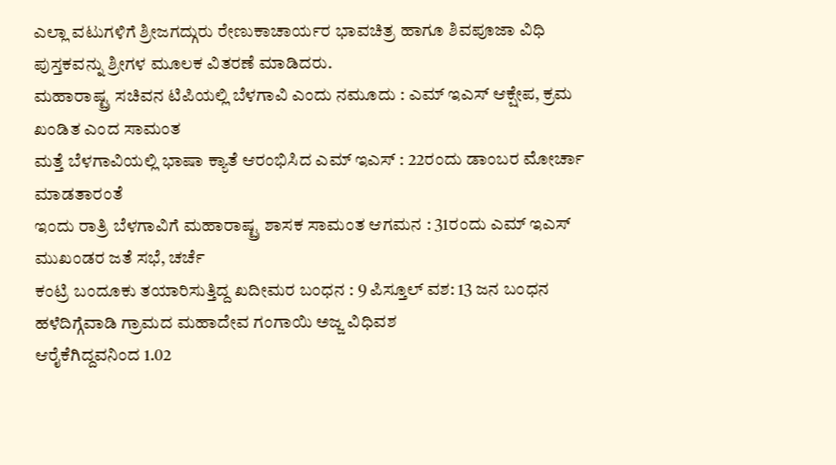ಎಲ್ಲಾ ವಟುಗಳಿಗೆ ಶ್ರೀಜಗದ್ಗುರು ರೇಣುಕಾಚಾರ್ಯರ ಭಾವಚಿತ್ರ ಹಾಗೂ ಶಿವಪೂಜಾ ವಿಧಿ ಪುಸ್ತಕವನ್ನು ಶ್ರೀಗಳ ಮೂಲಕ ವಿತರಣೆ ಮಾಡಿದರು.
ಮಹಾರಾಷ್ಟ್ರ ಸಚಿವನ ಟಿಪಿಯಲ್ಲಿ ಬೆಳಗಾವಿ ಎಂದು ನಮೂದು : ಎಮ್ ಇಎಸ್ ಆಕ್ಷೇಪ, ಕ್ರಮ ಖಂಡಿತ ಎಂದ ಸಾಮಂತ
ಮತ್ತೆ ಬೆಳಗಾವಿಯಲ್ಲಿ ಭಾಷಾ ಕ್ಯಾತೆ ಆರಂಭಿಸಿದ ಎಮ್ ಇಎಸ್ : 22ರಂದು ಡಾಂಬರ ಮೋರ್ಚಾ ಮಾಡತಾರಂತೆ
ಇಂದು ರಾತ್ರಿ ಬೆಳಗಾವಿಗೆ ಮಹಾರಾಷ್ಟ್ರ ಶಾಸಕ ಸಾಮಂತ ಆಗಮನ : 31ರಂದು ಎಮ್ ಇಎಸ್ ಮುಖಂಡರ ಜತೆ ಸಭೆ, ಚರ್ಚೆ
ಕಂಟ್ರಿ ಬಂದೂಕು ತಯಾರಿಸುತ್ತಿದ್ದ ಖದೀಮರ ಬಂಧನ : 9 ಪಿಸ್ತೂಲ್ ವಶ: 13 ಜನ ಬಂಧನ
ಹಳೆದಿಗ್ಗೆವಾಡಿ ಗ್ರಾಮದ ಮಹಾದೇವ ಗಂಗಾಯಿ ಅಜ್ಜ ವಿಧಿವಶ
ಆರೈಕೆಗಿದ್ದವನಿಂದ 1.02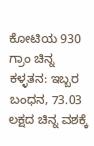ಕೋಟಿಯ 930 ಗ್ರಾಂ ಚಿನ್ನ ಕಳ್ಳತನ: ಇಬ್ಬರ ಬಂಧನ, 73.03 ಲಕ್ಷದ ಚಿನ್ನ ವಶಕ್ಕೆ